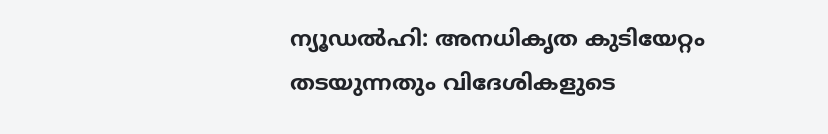ന്യൂഡൽഹി: അനധികൃത കുടിയേറ്റം തടയുന്നതും വിദേശികളുടെ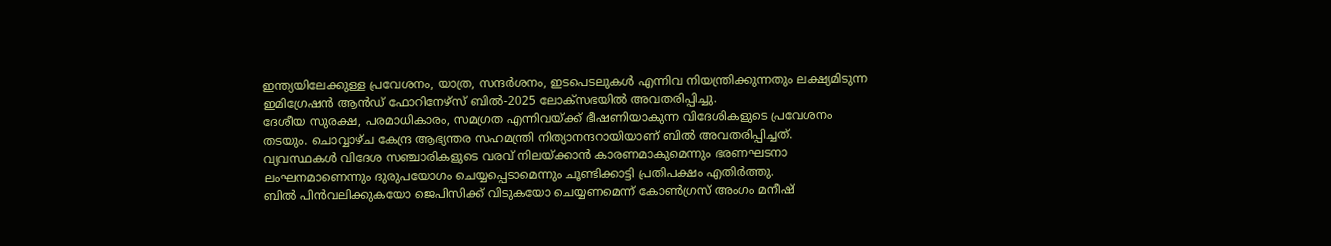ഇന്ത്യയിലേക്കുള്ള പ്രവേശനം, യാത്ര, സന്ദർശനം, ഇടപെടലുകൾ എന്നിവ നിയന്ത്രിക്കുന്നതും ലക്ഷ്യമിടുന്ന ഇമിഗ്രേഷൻ ആൻഡ് ഫോറിനേഴ്സ് ബിൽ-2025 ലോക്സഭയിൽ അവതരിപ്പിച്ചു.
ദേശീയ സുരക്ഷ, പരമാധികാരം, സമഗ്രത എന്നിവയ്ക്ക് ഭീഷണിയാകുന്ന വിദേശികളുടെ പ്രവേശനം തടയും. ചൊവ്വാഴ്ച കേന്ദ്ര ആഭ്യന്തര സഹമന്ത്രി നിത്യാനന്ദറായിയാണ് ബിൽ അവതരിപ്പിച്ചത്.
വ്യവസ്ഥകൾ വിദേശ സഞ്ചാരികളുടെ വരവ് നിലയ്ക്കാൻ കാരണമാകുമെന്നും ഭരണഘടനാ ലംഘനമാണെന്നും ദുരുപയോഗം ചെയ്യപ്പെടാമെന്നും ചൂണ്ടിക്കാട്ടി പ്രതിപക്ഷം എതിർത്തു.
ബിൽ പിൻവലിക്കുകയോ ജെപിസിക്ക് വിടുകയോ ചെയ്യണമെന്ന് കോൺഗ്രസ് അംഗം മനീഷ്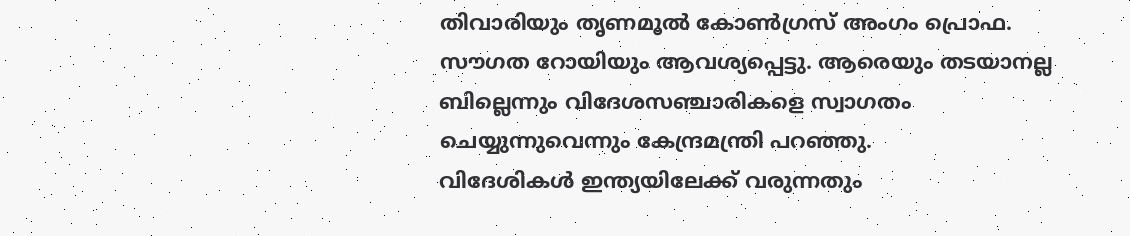തിവാരിയും തൃണമൂൽ കോൺഗ്രസ് അംഗം പ്രൊഫ. സൗഗത റോയിയും ആവശ്യപ്പെട്ടു. ആരെയും തടയാനല്ല ബില്ലെന്നും വിദേശസഞ്ചാരികളെ സ്വാഗതം ചെയ്യുന്നുവെന്നും കേന്ദ്രമന്ത്രി പറഞ്ഞു.
വിദേശികൾ ഇന്ത്യയിലേക്ക് വരുന്നതും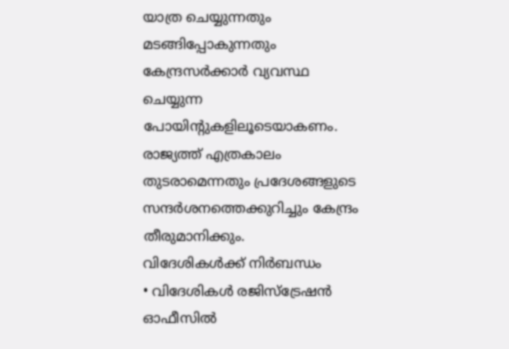യാത്ര ചെയ്യുന്നതും മടങ്ങിപ്പോകുന്നതും കേന്ദ്രസർക്കാർ വ്യവസ്ഥ ചെയ്യുന്ന പോയിന്റുകളിലൂടെയാകണം. രാജ്യത്ത് എത്രകാലം തുടരാമെന്നതും പ്രദേശങ്ങളുടെ സന്ദർശനത്തെക്കുറിച്ചും കേന്ദ്രം തീരുമാനിക്കും.
വിദേശികൾക്ക് നിർബന്ധം
• വിദേശികൾ രജിസ്ട്രേഷൻ ഓഫീസിൽ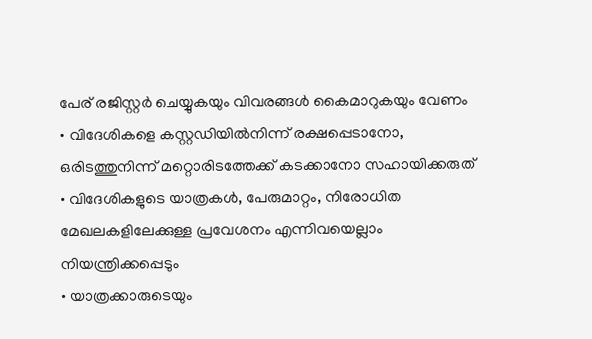പേര് രജിസ്റ്റർ ചെയ്യുകയും വിവരങ്ങൾ കൈമാറുകയും വേണം
• വിദേശികളെ കസ്റ്റഡിയിൽനിന്ന് രക്ഷപ്പെടാനോ, ഒരിടത്തുനിന്ന് മറ്റൊരിടത്തേക്ക് കടക്കാനോ സഹായിക്കരുത്
• വിദേശികളുടെ യാത്രകൾ, പേരുമാറ്റം, നിരോധിത മേഖലകളിലേക്കുള്ള പ്രവേശനം എന്നിവയെല്ലാം നിയന്ത്രിക്കപ്പെടും
• യാത്രക്കാരുടെയും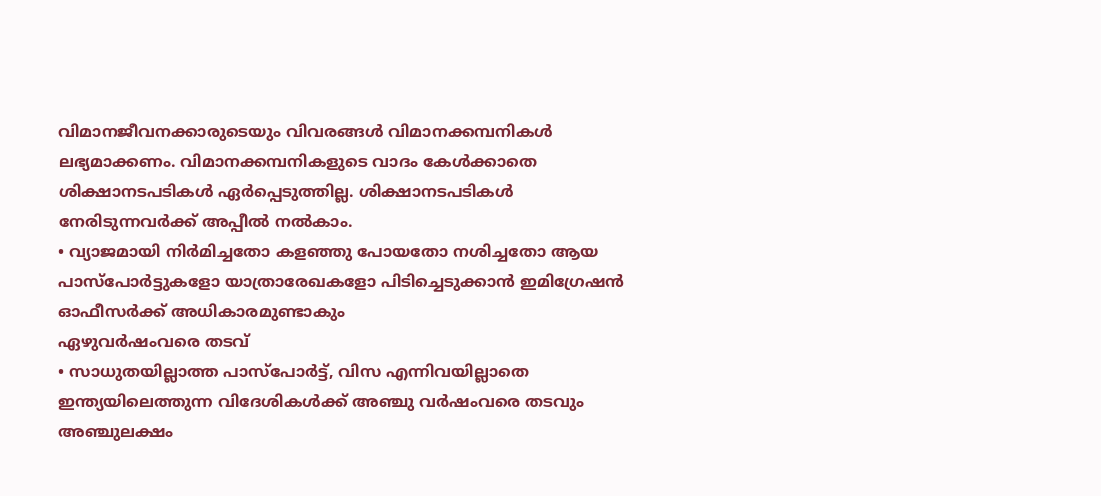വിമാനജീവനക്കാരുടെയും വിവരങ്ങൾ വിമാനക്കമ്പനികൾ ലഭ്യമാക്കണം. വിമാനക്കമ്പനികളുടെ വാദം കേൾക്കാതെ ശിക്ഷാനടപടികൾ ഏർപ്പെടുത്തില്ല. ശിക്ഷാനടപടികൾ നേരിടുന്നവർക്ക് അപ്പീൽ നൽകാം.
• വ്യാജമായി നിർമിച്ചതോ കളഞ്ഞു പോയതോ നശിച്ചതോ ആയ പാസ്പോർട്ടുകളോ യാത്രാരേഖകളോ പിടിച്ചെടുക്കാൻ ഇമിഗ്രേഷൻ ഓഫീസർക്ക് അധികാരമുണ്ടാകും
ഏഴുവർഷംവരെ തടവ്
• സാധുതയില്ലാത്ത പാസ്പോർട്ട്, വിസ എന്നിവയില്ലാതെ ഇന്ത്യയിലെത്തുന്ന വിദേശികൾക്ക് അഞ്ചു വർഷംവരെ തടവും അഞ്ചുലക്ഷം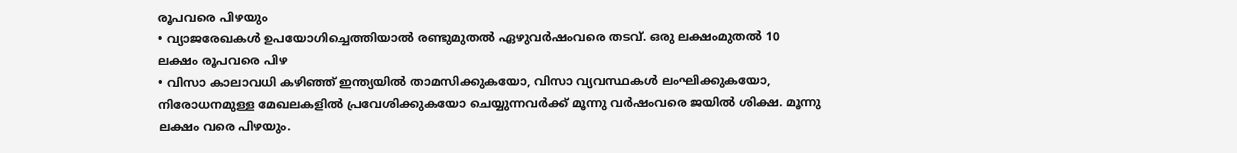രൂപവരെ പിഴയും
• വ്യാജരേഖകൾ ഉപയോഗിച്ചെത്തിയാൽ രണ്ടുമുതൽ ഏഴുവർഷംവരെ തടവ്. ഒരു ലക്ഷംമുതൽ 10 ലക്ഷം രൂപവരെ പിഴ
• വിസാ കാലാവധി കഴിഞ്ഞ് ഇന്ത്യയിൽ താമസിക്കുകയോ, വിസാ വ്യവസ്ഥകൾ ലംഘിക്കുകയോ, നിരോധനമുള്ള മേഖലകളിൽ പ്രവേശിക്കുകയോ ചെയ്യുന്നവർക്ക് മൂന്നു വർഷംവരെ ജയിൽ ശിക്ഷ. മൂന്നു ലക്ഷം വരെ പിഴയും.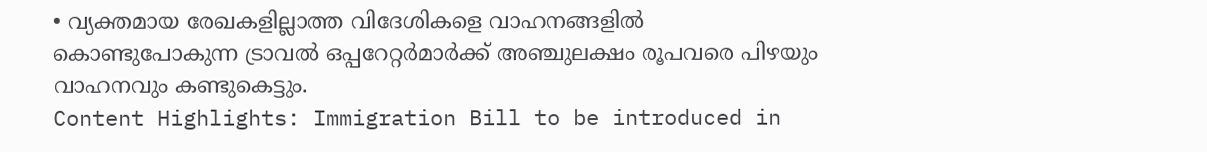• വ്യക്തമായ രേഖകളില്ലാത്ത വിദേശികളെ വാഹനങ്ങളിൽ കൊണ്ടുപോകുന്ന ട്രാവൽ ഒപ്പറേറ്റർമാർക്ക് അഞ്ചുലക്ഷം രൂപവരെ പിഴയും വാഹനവും കണ്ടുകെട്ടും.
Content Highlights: Immigration Bill to be introduced in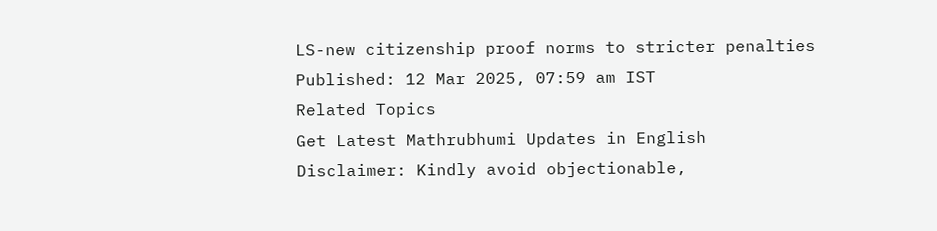LS-new citizenship proof norms to stricter penalties
Published: 12 Mar 2025, 07:59 am IST
Related Topics
Get Latest Mathrubhumi Updates in English
Disclaimer: Kindly avoid objectionable,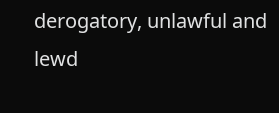derogatory, unlawful and lewd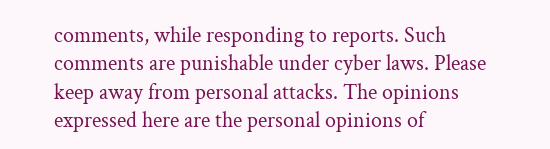comments, while responding to reports. Such comments are punishable under cyber laws. Please keep away from personal attacks. The opinions expressed here are the personal opinions of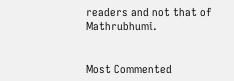readers and not that of Mathrubhumi.


Most Commented